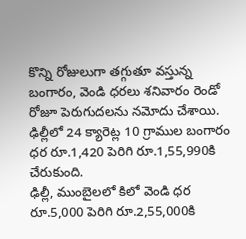కొన్ని రోజులుగా తగ్గుతూ వస్తున్న బంగారం, వెండి ధరలు శనివారం రెండో రోజూ పెరుగుదలను నమోదు చేశాయి.
ఢిల్లీలో 24 క్యారెట్ల 10 గ్రాముల బంగారం ధర రూ.1,420 పెరిగి రూ.1,55,990కి చేరుకుంది.
ఢిల్లీ, ముంబైలలో కిలో వెండి ధర రూ.5,000 పెరిగి రూ.2,55,000కి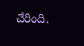చేరింది.